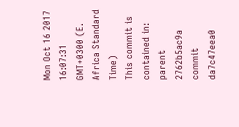Mon Oct 16 2017 16:07:31 GMT+0300 (E. Africa Standard Time)
This commit is contained in:
parent
2762b5ac9a
commit
da7c47eea0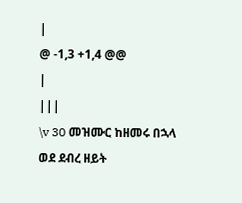|
@ -1,3 +1,4 @@
|
|||
\v 30 መዝሙር ከዘመሩ በኋላ ወደ ደብረ ዘይት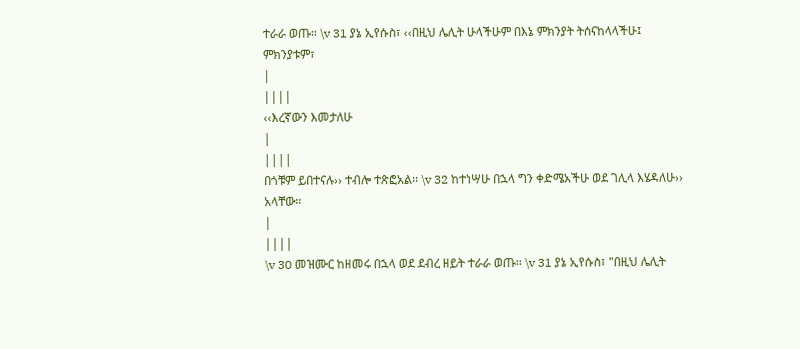ተራራ ወጡ፡፡ \v 31 ያኔ ኢየሱስ፣ ‹‹በዚህ ሌሊት ሁላችሁም በእኔ ምክንያት ትሰናከላላችሁ፤ ምክንያቱም፣
|
||||
‹‹እረኛውን እመታለሁ
|
||||
በጎቹም ይበተናሉ›› ተብሎ ተጽፎአል፡፡ \v 32 ከተነሣሁ በኋላ ግን ቀድሜአችሁ ወደ ገሊላ እሄዳለሁ›› አላቸው፡፡
|
||||
\v 30 መዝሙር ከዘመሩ በኋላ ወደ ደብረ ዘይት ተራራ ወጡ፡፡ \v 31 ያኔ ኢየሱስ፣ "በዚህ ሌሊት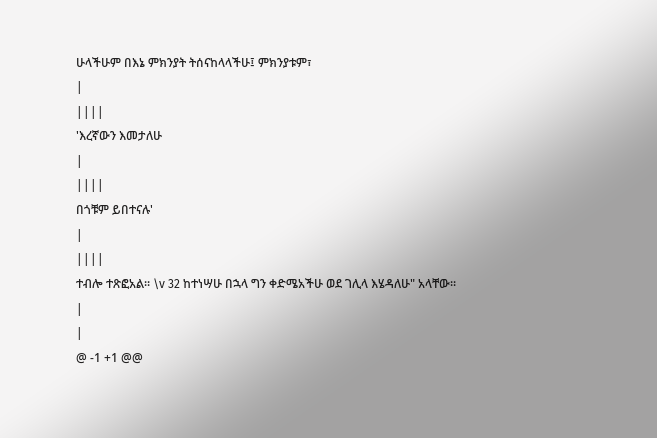ሁላችሁም በእኔ ምክንያት ትሰናከላላችሁ፤ ምክንያቱም፣
|
||||
'እረኛውን እመታለሁ
|
||||
በጎቹም ይበተናሉ'
|
||||
ተብሎ ተጽፎአል፡፡ \v 32 ከተነሣሁ በኋላ ግን ቀድሜአችሁ ወደ ገሊላ እሄዳለሁ" አላቸው፡፡
|
|
@ -1 +1 @@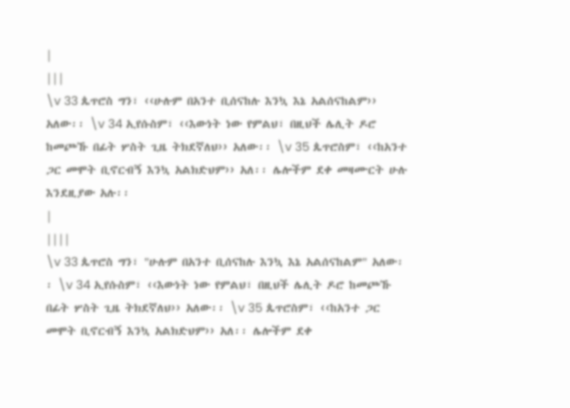|
|||
\v 33 ጴጥሮስ ግን፣ ‹‹ሁሉም በአንተ ቢሰናከሉ እንኳ እኔ አልሰናከልም›› አለው፡፡ \v 34 ኢየሱስም፣ ‹‹እውነት ነው የምልህ፣ በዚህች ሌሊት ዶሮ ከመጮኹ በፊት ሦስት ጊዜ ትክደኛለህ›› አለው፡፡ \v 35 ጴጥሮስም፣ ‹‹ከአንተ ጋር መሞት ቢኖርብኝ እንኳ አልክድህም›› አለ፡፡ ሌሎችም ደቀ መዛሙርት ሁሉ እንደዚያው አሉ፡፡
|
||||
\v 33 ጴጥሮስ ግን፣ "ሁሉም በአንተ ቢሰናከሉ እንኳ እኔ አልሰናከልም" አለው፡፡ \v 34 ኢየሱስም፣ ‹‹እውነት ነው የምልህ፣ በዚህች ሌሊት ዶሮ ከመጮኹ በፊት ሦስት ጊዜ ትክደኛለህ›› አለው፡፡ \v 35 ጴጥሮስም፣ ‹‹ከአንተ ጋር መሞት ቢኖርብኝ እንኳ አልክድህም›› አለ፡፡ ሌሎችም ደቀ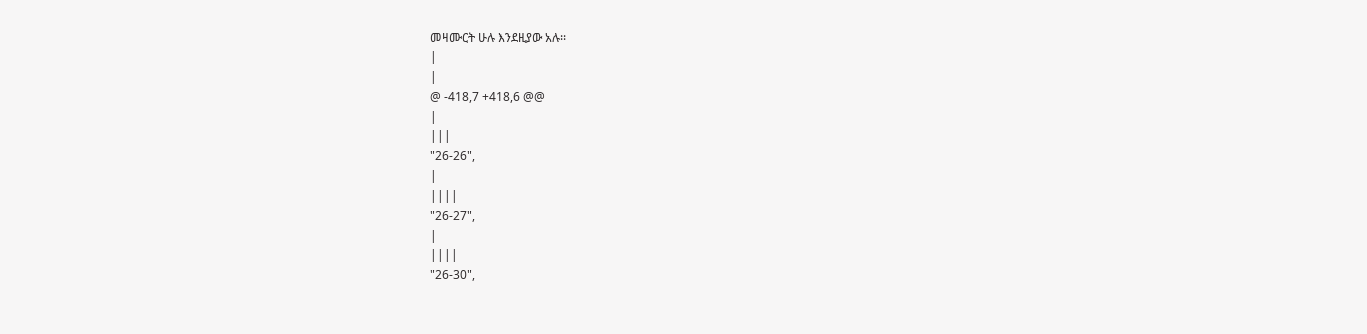መዛሙርት ሁሉ እንደዚያው አሉ፡፡
|
|
@ -418,7 +418,6 @@
|
|||
"26-26",
|
||||
"26-27",
|
||||
"26-30",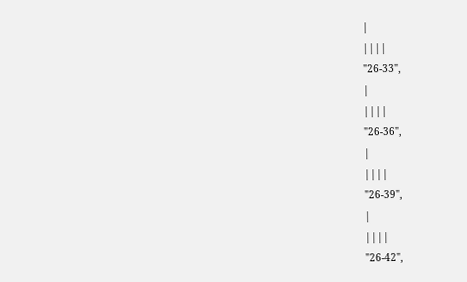|
||||
"26-33",
|
||||
"26-36",
|
||||
"26-39",
|
||||
"26-42",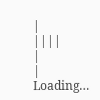|
||||
|
|
Loading…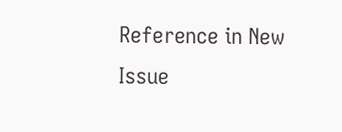Reference in New Issue